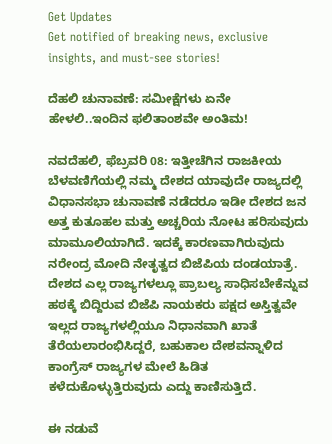Get Updates
Get notified of breaking news, exclusive insights, and must-see stories!

ದೆಹಲಿ ಚುನಾವಣೆ: ಸಮೀಕ್ಷೆಗಳು ಏನೇ ಹೇಳಲಿ..ಇಂದಿನ ಫಲಿತಾಂಶವೇ ಅಂತಿಮ!

ನವದೆಹಲಿ, ಫೆಬ್ರವರಿ 08: ಇತ್ತೀಚೆಗಿನ ರಾಜಕೀಯ ಬೆಳವಣಿಗೆಯಲ್ಲಿ ನಮ್ಮ ದೇಶದ ಯಾವುದೇ ರಾಜ್ಯದಲ್ಲಿ ವಿಧಾನಸಭಾ ಚುನಾವಣೆ ನಡೆದರೂ ಇಡೀ ದೇಶದ ಜನ ಅತ್ತ ಕುತೂಹಲ ಮತ್ತು ಅಚ್ಚರಿಯ ನೋಟ ಹರಿಸುವುದು ಮಾಮೂಲಿಯಾಗಿದೆ. ಇದಕ್ಕೆ ಕಾರಣವಾಗಿರುವುದು ನರೇಂದ್ರ ಮೋದಿ ನೇತೃತ್ವದ ಬಿಜೆಪಿಯ ದಂಡಯಾತ್ರೆ. ದೇಶದ ಎಲ್ಲ ರಾಜ್ಯಗಳಲ್ಲೂ ಪ್ರಾಬಲ್ಯ ಸಾಧಿಸಬೇಕೆನ್ನುವ ಹಠಕ್ಕೆ ಬಿದ್ದಿರುವ ಬಿಜೆಪಿ ನಾಯಕರು ಪಕ್ಷದ ಅಸ್ತಿತ್ವವೇ ಇಲ್ಲದ ರಾಜ್ಯಗಳಲ್ಲಿಯೂ ನಿಧಾನವಾಗಿ ಖಾತೆ ತೆರೆಯಲಾರಂಭಿಸಿದ್ದರೆ, ಬಹುಕಾಲ ದೇಶವನ್ನಾಳಿದ ಕಾಂಗ್ರೆಸ್ ರಾಜ್ಯಗಳ ಮೇಲೆ ಹಿಡಿತ ಕಳೆದುಕೊಳ್ಳುತ್ತಿರುವುದು ಎದ್ದು ಕಾಣಿಸುತ್ತಿದೆ.

ಈ ನಡುವೆ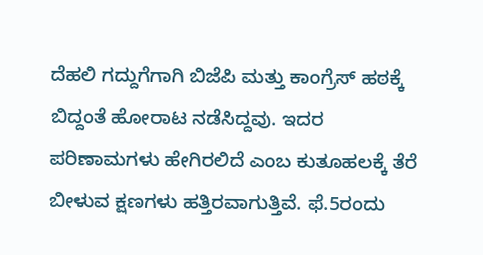ದೆಹಲಿ ಗದ್ದುಗೆಗಾಗಿ ಬಿಜೆಪಿ ಮತ್ತು ಕಾಂಗ್ರೆಸ್ ಹಠಕ್ಕೆ ಬಿದ್ದಂತೆ ಹೋರಾಟ ನಡೆಸಿದ್ದವು. ಇದರ ಪರಿಣಾಮಗಳು ಹೇಗಿರಲಿದೆ ಎಂಬ ಕುತೂಹಲಕ್ಕೆ ತೆರೆ ಬೀಳುವ ಕ್ಷಣಗಳು ಹತ್ತಿರವಾಗುತ್ತಿವೆ. ಫೆ.5ರಂದು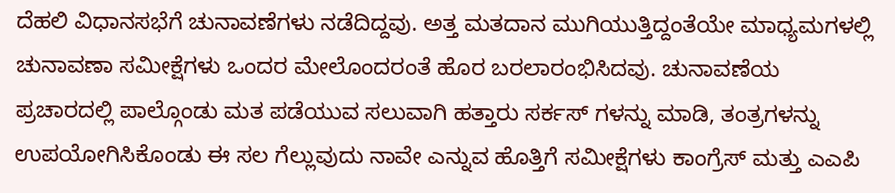ದೆಹಲಿ ವಿಧಾನಸಭೆಗೆ ಚುನಾವಣೆಗಳು ನಡೆದಿದ್ದವು. ಅತ್ತ ಮತದಾನ ಮುಗಿಯುತ್ತಿದ್ದಂತೆಯೇ ಮಾಧ್ಯಮಗಳಲ್ಲಿ ಚುನಾವಣಾ ಸಮೀಕ್ಷೆಗಳು ಒಂದರ ಮೇಲೊಂದರಂತೆ ಹೊರ ಬರಲಾರಂಭಿಸಿದವು. ಚುನಾವಣೆಯ ಪ್ರಚಾರದಲ್ಲಿ ಪಾಲ್ಗೊಂಡು ಮತ ಪಡೆಯುವ ಸಲುವಾಗಿ ಹತ್ತಾರು ಸರ್ಕಸ್ ಗಳನ್ನು ಮಾಡಿ, ತಂತ್ರಗಳನ್ನು ಉಪಯೋಗಿಸಿಕೊಂಡು ಈ ಸಲ ಗೆಲ್ಲುವುದು ನಾವೇ ಎನ್ನುವ ಹೊತ್ತಿಗೆ ಸಮೀಕ್ಷೆಗಳು ಕಾಂಗ್ರೆಸ್ ಮತ್ತು ಎಎಪಿ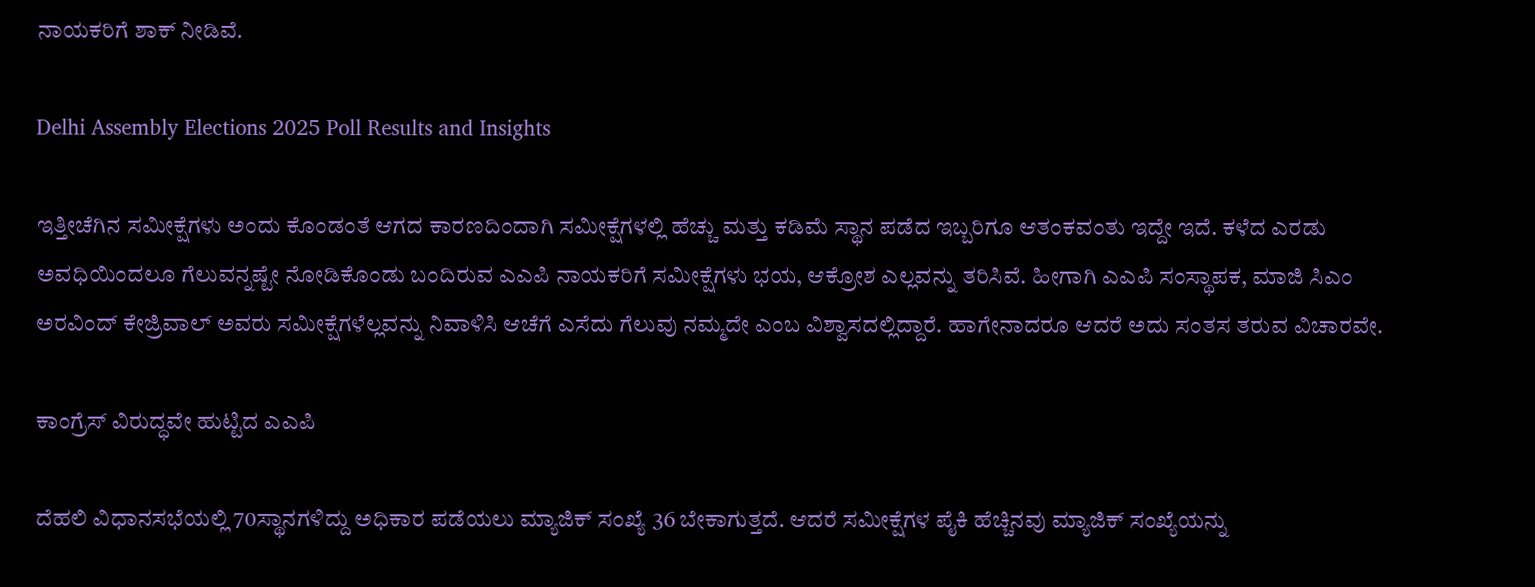ನಾಯಕರಿಗೆ ಶಾಕ್ ನೀಡಿವೆ.

Delhi Assembly Elections 2025 Poll Results and Insights

ಇತ್ತೀಚೆಗಿನ ಸಮೀಕ್ಷೆಗಳು ಅಂದು ಕೊಂಡಂತೆ ಆಗದ ಕಾರಣದಿಂದಾಗಿ ಸಮೀಕ್ಷೆಗಳಲ್ಲಿ ಹೆಚ್ಚು ಮತ್ತು ಕಡಿಮೆ ಸ್ಥಾನ ಪಡೆದ ಇಬ್ಬರಿಗೂ ಆತಂಕವಂತು ಇದ್ದೇ ಇದೆ. ಕಳೆದ ಎರಡು ಅವಧಿಯಿಂದಲೂ ಗೆಲುವನ್ನಷ್ಟೇ ನೋಡಿಕೊಂಡು ಬಂದಿರುವ ಎಎಪಿ ನಾಯಕರಿಗೆ ಸಮೀಕ್ಷೆಗಳು ಭಯ, ಆಕ್ರೋಶ ಎಲ್ಲವನ್ನು ತರಿಸಿವೆ. ಹೀಗಾಗಿ ಎಎಪಿ ಸಂಸ್ಥಾಪಕ, ಮಾಜಿ ಸಿಎಂ ಅರವಿಂದ್ ಕೇಜ್ರಿವಾಲ್ ಅವರು ಸಮೀಕ್ಷೆಗಳೆಲ್ಲವನ್ನು ನಿವಾಳಿಸಿ ಆಚೆಗೆ ಎಸೆದು ಗೆಲುವು ನಮ್ಮದೇ ಎಂಬ ವಿಶ್ವಾಸದಲ್ಲಿದ್ದಾರೆ. ಹಾಗೇನಾದರೂ ಆದರೆ ಅದು ಸಂತಸ ತರುವ ವಿಚಾರವೇ.

ಕಾಂಗ್ರೆಸ್ ವಿರುದ್ಧವೇ ಹುಟ್ಟಿದ ಎಎಪಿ

ದೆಹಲಿ ವಿಧಾನಸಭೆಯಲ್ಲಿ 70ಸ್ಥಾನಗಳಿದ್ದು ಅಧಿಕಾರ ಪಡೆಯಲು ಮ್ಯಾಜಿಕ್ ಸಂಖ್ಯೆ 36 ಬೇಕಾಗುತ್ತದೆ. ಆದರೆ ಸಮೀಕ್ಷೆಗಳ ಪೈಕಿ ಹೆಚ್ಚಿನವು ಮ್ಯಾಜಿಕ್ ಸಂಖ್ಯೆಯನ್ನು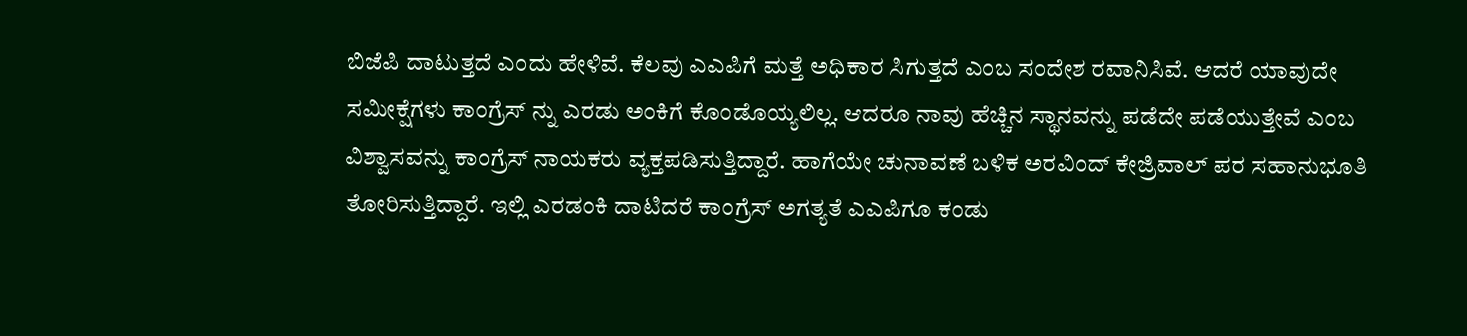ಬಿಜೆಪಿ ದಾಟುತ್ತದೆ ಎಂದು ಹೇಳಿವೆ. ಕೆಲವು ಎಎಪಿಗೆ ಮತ್ತೆ ಅಧಿಕಾರ ಸಿಗುತ್ತದೆ ಎಂಬ ಸಂದೇಶ ರವಾನಿಸಿವೆ. ಆದರೆ ಯಾವುದೇ ಸಮೀಕ್ಷೆಗಳು ಕಾಂಗ್ರೆಸ್ ನ್ನು ಎರಡು ಅಂಕಿಗೆ ಕೊಂಡೊಯ್ಯಲಿಲ್ಲ. ಆದರೂ ನಾವು ಹೆಚ್ಚಿನ ಸ್ಥಾನವನ್ನು ಪಡೆದೇ ಪಡೆಯುತ್ತೇವೆ ಎಂಬ ವಿಶ್ವಾಸವನ್ನು ಕಾಂಗ್ರೆಸ್ ನಾಯಕರು ವ್ಯಕ್ತಪಡಿಸುತ್ತಿದ್ದಾರೆ. ಹಾಗೆಯೇ ಚುನಾವಣೆ ಬಳಿಕ ಅರವಿಂದ್ ಕೇಜ್ರಿವಾಲ್ ಪರ ಸಹಾನುಭೂತಿ ತೋರಿಸುತ್ತಿದ್ದಾರೆ. ಇಲ್ಲಿ ಎರಡಂಕಿ ದಾಟಿದರೆ ಕಾಂಗ್ರೆಸ್ ಅಗತ್ಯತೆ ಎಎಪಿಗೂ ಕಂಡು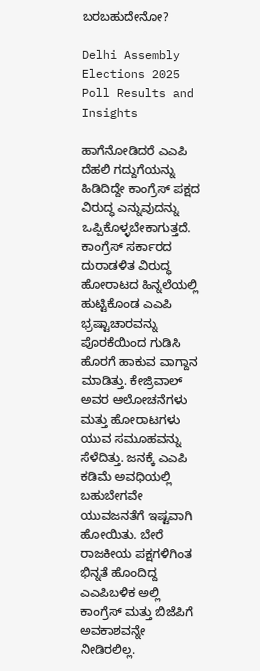ಬರಬಹುದೇನೋ?

Delhi Assembly Elections 2025 Poll Results and Insights

ಹಾಗೆನೋಡಿದರೆ ಎಎಪಿ ದೆಹಲಿ ಗದ್ದುಗೆಯನ್ನು ಹಿಡಿದಿದ್ದೇ ಕಾಂಗ್ರೆಸ್ ಪಕ್ಷದ ವಿರುದ್ಧ ಎನ್ನುವುದನ್ನು ಒಪ್ಪಿಕೊಳ್ಳಬೇಕಾಗುತ್ತದೆ. ಕಾಂಗ್ರೆಸ್ ಸರ್ಕಾರದ ದುರಾಡಳಿತ ವಿರುದ್ಧ ಹೋರಾಟದ ಹಿನ್ನಲೆಯಲ್ಲಿ ಹುಟ್ಟಿಕೊಂಡ ಎಎಪಿ ಭ್ರಷ್ಟಾಚಾರವನ್ನು ಪೊರಕೆಯಿಂದ ಗುಡಿಸಿ ಹೊರಗೆ ಹಾಕುವ ವಾಗ್ದಾನ ಮಾಡಿತ್ತು. ಕೇಜ್ರಿವಾಲ್ ಅವರ ಆಲೋಚನೆಗಳು ಮತ್ತು ಹೋರಾಟಗಳು ಯುವ ಸಮೂಹವನ್ನು ಸೆಳೆದಿತ್ತು. ಜನಕ್ಕೆ ಎಎಪಿ ಕಡಿಮೆ ಅವಧಿಯಲ್ಲಿ ಬಹುಬೇಗವೇ ಯುವಜನತೆಗೆ ಇಷ್ಟವಾಗಿ ಹೋಯಿತು. ಬೇರೆ ರಾಜಕೀಯ ಪಕ್ಷಗಳಿಗಿಂತ ಭಿನ್ನತೆ ಹೊಂದಿದ್ದ ಎಎಪಿಬಳಿಕ ಅಲ್ಲಿ ಕಾಂಗ್ರೆಸ್ ಮತ್ತು ಬಿಜೆಪಿಗೆ ಅವಕಾಶವನ್ನೇ ನೀಡಿರಲಿಲ್ಲ.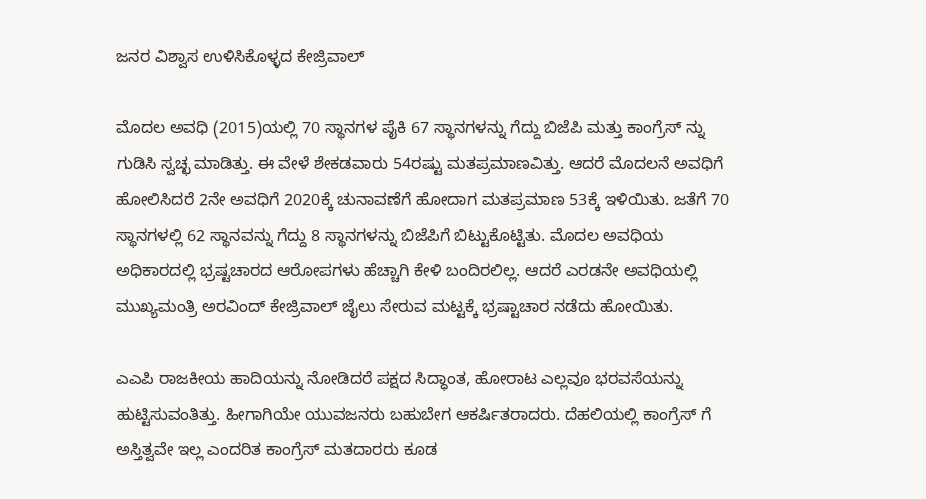ಜನರ ವಿಶ್ವಾಸ ಉಳಿಸಿಕೊಳ್ಳದ ಕೇಜ್ರಿವಾಲ್

ಮೊದಲ ಅವಧಿ (2015)ಯಲ್ಲಿ 70 ಸ್ಥಾನಗಳ ಪೈಕಿ 67 ಸ್ಥಾನಗಳನ್ನು ಗೆದ್ದು ಬಿಜೆಪಿ ಮತ್ತು ಕಾಂಗ್ರೆಸ್ ನ್ನು ಗುಡಿಸಿ ಸ್ವಚ್ಛ ಮಾಡಿತ್ತು. ಈ ವೇಳೆ ಶೇಕಡವಾರು 54ರಷ್ಟು ಮತಪ್ರಮಾಣವಿತ್ತು. ಆದರೆ ಮೊದಲನೆ ಅವಧಿಗೆ ಹೋಲಿಸಿದರೆ 2ನೇ ಅವಧಿಗೆ 2020ಕ್ಕೆ ಚುನಾವಣೆಗೆ ಹೋದಾಗ ಮತಪ್ರಮಾಣ 53ಕ್ಕೆ ಇಳಿಯಿತು. ಜತೆಗೆ 70 ಸ್ಥಾನಗಳಲ್ಲಿ 62 ಸ್ಥಾನವನ್ನು ಗೆದ್ದು 8 ಸ್ಥಾನಗಳನ್ನು ಬಿಜೆಪಿಗೆ ಬಿಟ್ಟುಕೊಟ್ಟಿತು. ಮೊದಲ ಅವಧಿಯ ಅಧಿಕಾರದಲ್ಲಿ ಭ್ರಷ್ಟಚಾರದ ಆರೋಪಗಳು ಹೆಚ್ಚಾಗಿ ಕೇಳಿ ಬಂದಿರಲಿಲ್ಲ. ಆದರೆ ಎರಡನೇ ಅವಧಿಯಲ್ಲಿ ಮುಖ್ಯಮಂತ್ರಿ ಅರವಿಂದ್ ಕೇಜ್ರಿವಾಲ್ ಜೈಲು ಸೇರುವ ಮಟ್ಟಕ್ಕೆ ಭ್ರಷ್ಟಾಚಾರ ನಡೆದು ಹೋಯಿತು.

ಎಎಪಿ ರಾಜಕೀಯ ಹಾದಿಯನ್ನು ನೋಡಿದರೆ ಪಕ್ಷದ ಸಿದ್ಧಾಂತ, ಹೋರಾಟ ಎಲ್ಲವೂ ಭರವಸೆಯನ್ನು ಹುಟ್ಟಿಸುವಂತಿತ್ತು. ಹೀಗಾಗಿಯೇ ಯುವಜನರು ಬಹುಬೇಗ ಆಕರ್ಷಿತರಾದರು. ದೆಹಲಿಯಲ್ಲಿ ಕಾಂಗ್ರೆಸ್ ಗೆ ಅಸ್ತಿತ್ವವೇ ಇಲ್ಲ ಎಂದರಿತ ಕಾಂಗ್ರೆಸ್ ಮತದಾರರು ಕೂಡ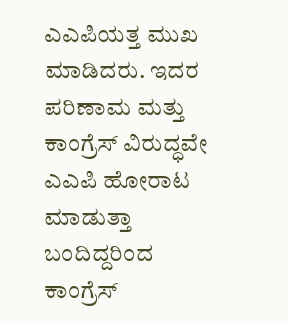ಎಎಪಿಯತ್ತ ಮುಖ ಮಾಡಿದರು. ಇದರ ಪರಿಣಾಮ ಮತ್ತು ಕಾಂಗ್ರೆಸ್ ವಿರುದ್ಧವೇ ಎಎಪಿ ಹೋರಾಟ ಮಾಡುತ್ತಾ ಬಂದಿದ್ದರಿಂದ ಕಾಂಗ್ರೆಸ್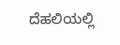ದೆಹಲಿಯಲ್ಲಿ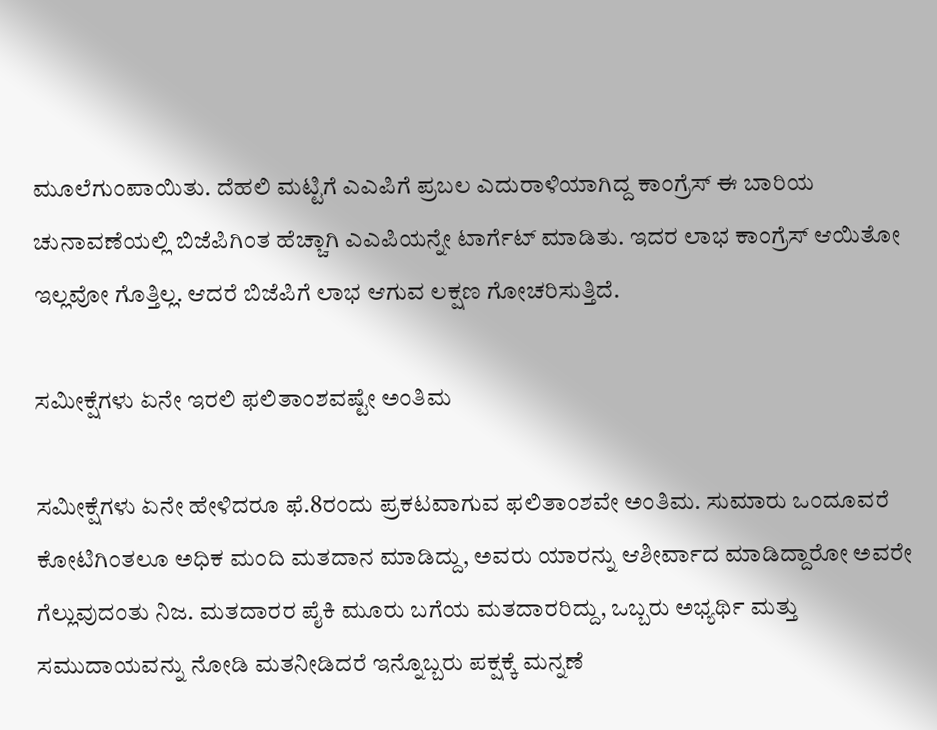ಮೂಲೆಗುಂಪಾಯಿತು. ದೆಹಲಿ ಮಟ್ಟಿಗೆ ಎಎಪಿಗೆ ಪ್ರಬಲ ಎದುರಾಳಿಯಾಗಿದ್ದ ಕಾಂಗ್ರೆಸ್ ಈ ಬಾರಿಯ ಚುನಾವಣೆಯಲ್ಲಿ ಬಿಜೆಪಿಗಿಂತ ಹೆಚ್ಚಾಗಿ ಎಎಪಿಯನ್ನೇ ಟಾರ್ಗೆಟ್ ಮಾಡಿತು. ಇದರ ಲಾಭ ಕಾಂಗ್ರೆಸ್ ಆಯಿತೋ ಇಲ್ಲವೋ ಗೊತ್ತಿಲ್ಲ. ಆದರೆ ಬಿಜೆಪಿಗೆ ಲಾಭ ಆಗುವ ಲಕ್ಷಣ ಗೋಚರಿಸುತ್ತಿದೆ.

ಸಮೀಕ್ಷೆಗಳು ಏನೇ ಇರಲಿ ಫಲಿತಾಂಶವಷ್ಟೇ ಅಂತಿಮ

ಸಮೀಕ್ಷೆಗಳು ಏನೇ ಹೇಳಿದರೂ ಫೆ.8ರಂದು ಪ್ರಕಟವಾಗುವ ಫಲಿತಾಂಶವೇ ಅಂತಿಮ. ಸುಮಾರು ಒಂದೂವರೆ ಕೋಟಿಗಿಂತಲೂ ಅಧಿಕ ಮಂದಿ ಮತದಾನ ಮಾಡಿದ್ದು, ಅವರು ಯಾರನ್ನು ಆಶೀರ್ವಾದ ಮಾಡಿದ್ದಾರೋ ಅವರೇ ಗೆಲ್ಲುವುದಂತು ನಿಜ. ಮತದಾರರ ಪೈಕಿ ಮೂರು ಬಗೆಯ ಮತದಾರರಿದ್ದು, ಒಬ್ಬರು ಅಭ್ಯರ್ಥಿ ಮತ್ತು ಸಮುದಾಯವನ್ನು ನೋಡಿ ಮತನೀಡಿದರೆ ಇನ್ನೊಬ್ಬರು ಪಕ್ಷಕ್ಕೆ ಮನ್ನಣೆ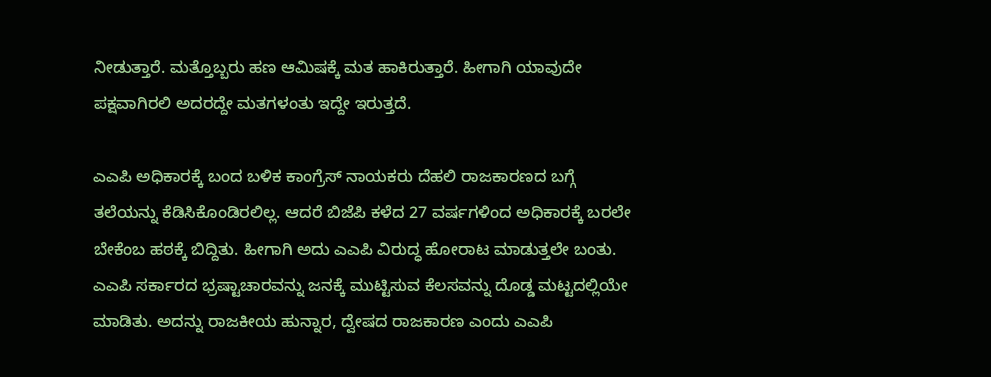ನೀಡುತ್ತಾರೆ. ಮತ್ತೊಬ್ಬರು ಹಣ ಆಮಿಷಕ್ಕೆ ಮತ ಹಾಕಿರುತ್ತಾರೆ. ಹೀಗಾಗಿ ಯಾವುದೇ ಪಕ್ಷವಾಗಿರಲಿ ಅದರದ್ದೇ ಮತಗಳಂತು ಇದ್ದೇ ಇರುತ್ತದೆ.

ಎಎಪಿ ಅಧಿಕಾರಕ್ಕೆ ಬಂದ ಬಳಿಕ ಕಾಂಗ್ರೆಸ್ ನಾಯಕರು ದೆಹಲಿ ರಾಜಕಾರಣದ ಬಗ್ಗೆ ತಲೆಯನ್ನು ಕೆಡಿಸಿಕೊಂಡಿರಲಿಲ್ಲ. ಆದರೆ ಬಿಜೆಪಿ ಕಳೆದ 27 ವರ್ಷಗಳಿಂದ ಅಧಿಕಾರಕ್ಕೆ ಬರಲೇ ಬೇಕೆಂಬ ಹಠಕ್ಕೆ ಬಿದ್ದಿತು. ಹೀಗಾಗಿ ಅದು ಎಎಪಿ ವಿರುದ್ಧ ಹೋರಾಟ ಮಾಡುತ್ತಲೇ ಬಂತು. ಎಎಪಿ ಸರ್ಕಾರದ ಭ್ರಷ್ಟಾಚಾರವನ್ನು ಜನಕ್ಕೆ ಮುಟ್ಟಿಸುವ ಕೆಲಸವನ್ನು ದೊಡ್ಡ ಮಟ್ಟದಲ್ಲಿಯೇ ಮಾಡಿತು. ಅದನ್ನು ರಾಜಕೀಯ ಹುನ್ನಾರ, ದ್ವೇಷದ ರಾಜಕಾರಣ ಎಂದು ಎಎಪಿ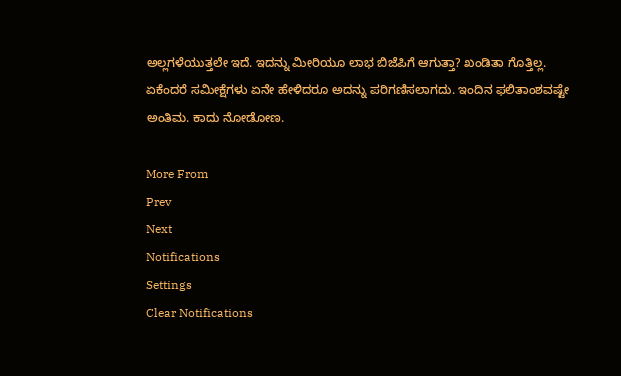ಅಲ್ಲಗಳೆಯುತ್ತಲೇ ಇದೆ. ಇದನ್ನು ಮೀರಿಯೂ ಲಾಭ ಬಿಜೆಪಿಗೆ ಆಗುತ್ತಾ? ಖಂಡಿತಾ ಗೊತ್ತಿಲ್ಲ. ಏಕೆಂದರೆ ಸಮೀಕ್ಷೆಗಳು ಏನೇ ಹೇಳಿದರೂ ಅದನ್ನು ಪರಿಗಣಿಸಲಾಗದು. ಇಂದಿನ ಫಲಿತಾಂಶವಷ್ಟೇ ಅಂತಿಮ. ಕಾದು ನೋಡೋಣ.

More From
Prev
Next
Notifications
Settings
Clear Notifications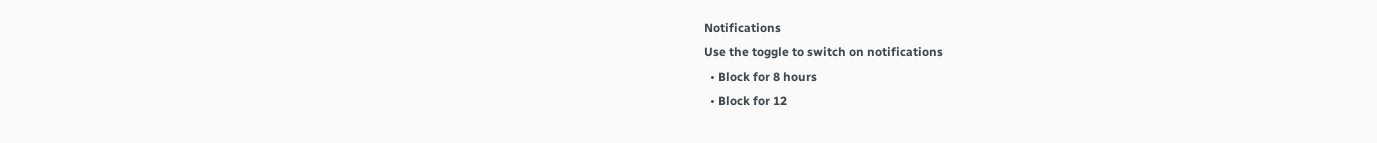Notifications
Use the toggle to switch on notifications
  • Block for 8 hours
  • Block for 12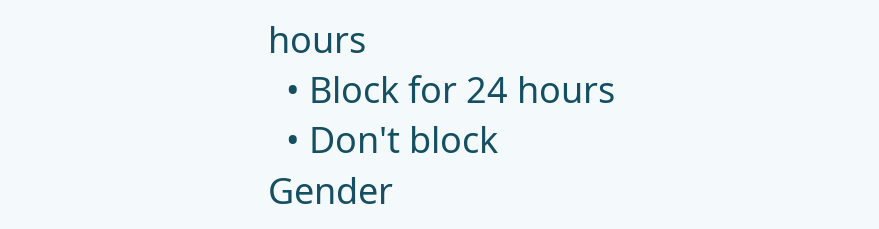hours
  • Block for 24 hours
  • Don't block
Gender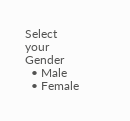Select your Gender
  • Male
  • Female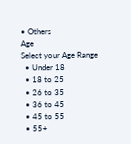• Others
Age
Select your Age Range
  • Under 18
  • 18 to 25
  • 26 to 35
  • 36 to 45
  • 45 to 55
  • 55+